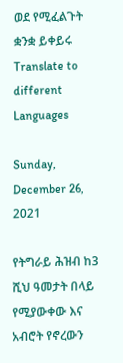ወደ የሚፈልጉት ቋንቋ ይቀይሩ Translate to different Languages

Sunday, December 26, 2021

የትግራይ ሕዝብ ከ3 ሺህ ዓመታት በላይ የሚያውቀው እና አብሮት የኖረውን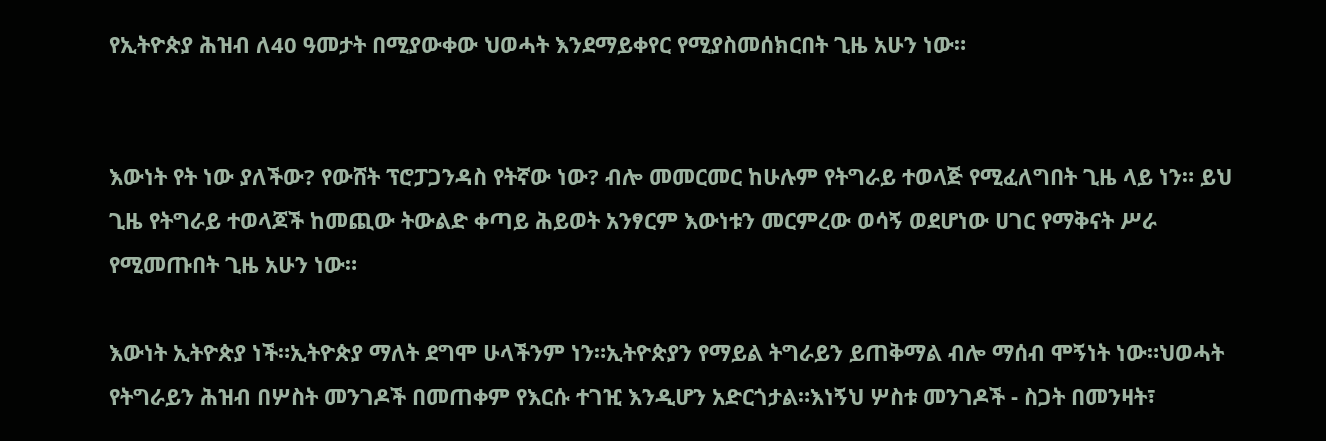የኢትዮጵያ ሕዝብ ለ40 ዓመታት በሚያውቀው ህወሓት እንደማይቀየር የሚያስመሰክርበት ጊዜ አሁን ነው።


እውነት የት ነው ያለችው? የውሸት ፕሮፓጋንዳስ የትኛው ነው? ብሎ መመርመር ከሁሉም የትግራይ ተወላጅ የሚፈለግበት ጊዜ ላይ ነን። ይህ ጊዜ የትግራይ ተወላጆች ከመጪው ትውልድ ቀጣይ ሕይወት አንፃርም እውነቱን መርምረው ወሳኝ ወደሆነው ሀገር የማቅናት ሥራ የሚመጡበት ጊዜ አሁን ነው።

እውነት ኢትዮጵያ ነች።ኢትዮጵያ ማለት ደግሞ ሁላችንም ነን።ኢትዮጵያን የማይል ትግራይን ይጠቅማል ብሎ ማሰብ ሞኝነት ነው።ህወሓት የትግራይን ሕዝብ በሦስት መንገዶች በመጠቀም የእርሱ ተገዢ እንዲሆን አድርጎታል።እነኝህ ሦስቱ መንገዶች - ስጋት በመንዛት፣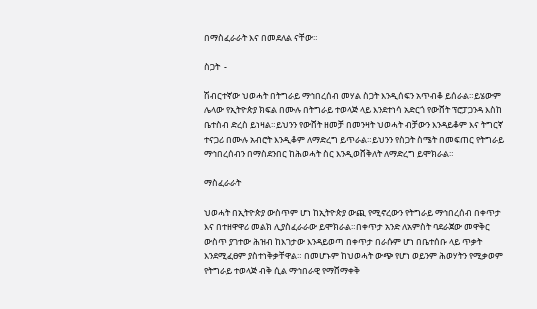በማስፈራራት እና በመደለል ናቸው።

ስጋት  -

ሽብርተኛው ህወሓት በትግራይ ማኅበረሰብ መሃል ስጋት እንዲሰፍን አጥብቆ ይሰራል።ይሄውም ሌላው የኢትዮጵያ ክፍል በሙሉ በትግራይ ተወላጅ ላይ እንደተነሳ አድርጎ የውሸት ፕሮፓጋንዳ እስከ ቤተስብ ድረስ ይነዛል።ይህንን የውሸት ዘመቻ በመንዛት ህወሓት ብቻውን እንዳይቆም እና ትግርኛ ተናጋሪ በሙሉ አብሮት እንዲቆም ለማድረግ ይጥራል።ይህንን የስጋት ስሜት በመፍጠር የትግራይ ማኅበረሰብን በማስደንበር ከሕወሓት ስር እንዲወሸቅለት ለማድረግ ይሞክራል።

ማስፈራራት

ህወሓት በኢትዮጵያ ውስጥም ሆነ ከኢትዮጵያ ውጪ የሚኖረውን የትግራይ ማኅበረሰብ በቀጥታ እና በተዘዋዋሪ መልክ ሊያስፈራራው ይሞክራል።በቀጥታ አንድ ለአምስት ባደራጀው መዋቅር ውስጥ ያገተው ሕዝብ ከእገታው እንዳይወጣ በቀጥታ በራሱም ሆነ በቤተሰቡ ላይ ጥቃት እንደሚፈፀም ያስተነቅቃቸዋል። በመሆኑም ከህወሓት ውጭ የሆነ ወይንም ሕወሃትን የሚቃወም የትግራይ ተወላጅ ብቅ ሲል ማኅበራዊ የማሸማቀቅ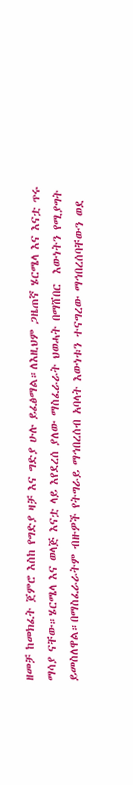ዘመቻ ከመክፈት ጀምሮ እስከ የግድያ ዛቻ እና ግድያ ሁሉ ይፈፅማል።ለእዚህም ጋዜጠኛ ሄርሜላ እና እናቷ ጥሩ ማሳያ ናቸው።ሄርሜላ እና ወላጅ እናቷ ላይ እየደረሰ ያለው ማስፈራራት ህወሓት በማሸበር  እውነትን የሚያግት ይመስለዋል።በማስፈራራትም ብዙዎች የትግራይ ማኅበረሰብ አባላት እውነቱን ተናግረው ማኅበረሰባቸውን ወደ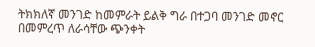ትክክለኛ መንገድ ከመምራት ይልቅ ግራ በተጋባ መንገድ መኖር በመምረጥ ለራሳቸው ጭንቀት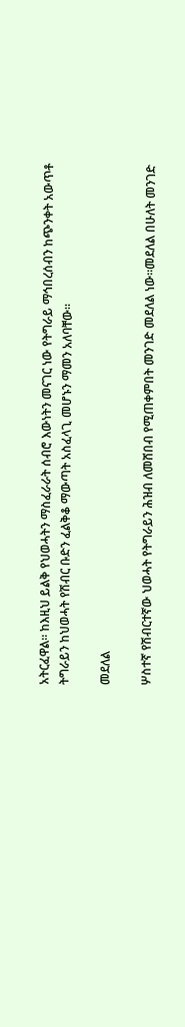አትርፈዋል። ከእዚህ ይልቅ የህወሓትን ማስፈራራት ሰብሮ እውነትን መናገር ነው የትግራይ ማኅበረሰብን ከጭንቀት አውጥቶ ትግራይን ከህወሓት የሽብር ቡድን ፈልቅቆ ማውጣት አስፈላጊ መሆኑን ማመን አለባቸው።

መደለል

ሦስተኛ የሽብርተኛው ህወሓት የትግራይን ሕዝብ ለመሸበብ የሚጠቀምበት መንገድ መደለል ነው።መደለል በሁለት መንገድ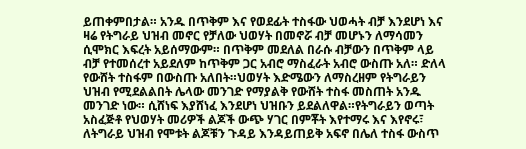ይጠቀምበታል። አንዱ በጥቅም እና የወደፊት ተስፋው ህወሓት ብቻ እንደሆነ እና ዛሬ የትግራይ ህዝብ መኖር የቻለው ህወሃት በመኖሯ ብቻ መሆኑን ለማሳመን ሲሞክር እፍረት አይሰማውም። በጥቅም መደለል በራሱ ብቻውን በጥቅም ላይ ብቻ የተመሰረተ አይደለም ከጥቅም ጋር አብሮ ማስፈራት አብሮ ውስጡ አለ። ድለላ የውሸት ተስፋም በውስጡ አለበት።ህወሃት እድሜውን ለማስረዘም የትግራይን ህዝብ የሚደልልበት ሌላው መንገድ የማያልቅ የውሸት ተስፋ መስጠት አንዱ መንገድ ነው። ሲሸነፍ እያሸነፈ እንደሆነ ህዝቡን ይደልለዋል።የትግራይን ወጣት አስፈጅቶ የህወሃት መሪዎች ልጆች ውጭ ሃገር በምቾት እየተማሩ እና እየኖሩ፣ ለትግራይ ህዝብ የሞቱት ልጆቹን ጉዳይ እንዳይጠይቅ አፍኖ በሌለ ተስፋ ውስጥ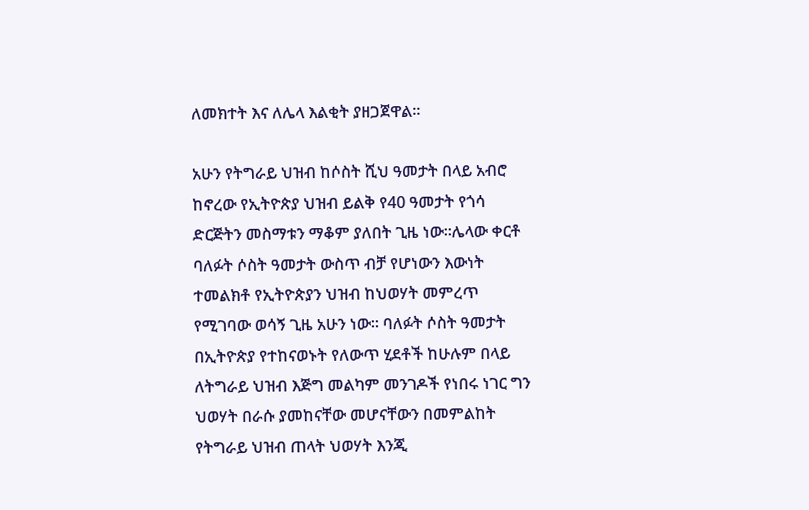ለመክተት እና ለሌላ እልቂት ያዘጋጀዋል።

አሁን የትግራይ ህዝብ ከሶስት ሺህ ዓመታት በላይ አብሮ ከኖረው የኢትዮጵያ ህዝብ ይልቅ የ40 ዓመታት የጎሳ ድርጅትን መስማቱን ማቆም ያለበት ጊዜ ነው።ሌላው ቀርቶ ባለፉት ሶስት ዓመታት ውስጥ ብቻ የሆነውን እውነት ተመልክቶ የኢትዮጵያን ህዝብ ከህወሃት መምረጥ የሚገባው ወሳኝ ጊዜ አሁን ነው። ባለፉት ሶስት ዓመታት በኢትዮጵያ የተከናወኑት የለውጥ ሂደቶች ከሁሉም በላይ ለትግራይ ህዝብ እጅግ መልካም መንገዶች የነበሩ ነገር ግን ህወሃት በራሱ ያመከናቸው መሆናቸውን በመምልከት የትግራይ ህዝብ ጠላት ህወሃት እንጂ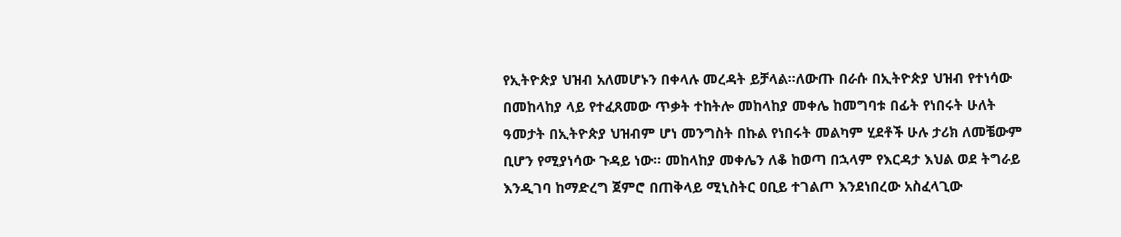የኢትዮጵያ ህዝብ አለመሆኑን በቀላሉ መረዳት ይቻላል።ለውጡ በራሱ በኢትዮጵያ ህዝብ የተነሳው በመከላከያ ላይ የተፈጸመው ጥቃት ተከትሎ መከላከያ መቀሌ ከመግባቱ በፊት የነበሩት ሁለት ዓመታት በኢትዮጵያ ህዝብም ሆነ መንግስት በኩል የነበሩት መልካም ሂደቶች ሁሉ ታሪክ ለመቼውም ቢሆን የሚያነሳው ጉዳይ ነው። መከላከያ መቀሌን ለቆ ከወጣ በኋላም የእርዳታ እህል ወደ ትግራይ እንዲገባ ከማድረግ ጀምሮ በጠቅላይ ሚኒስትር ዐቢይ ተገልጦ እንደነበረው አስፈላጊው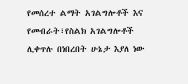የመሰረተ ልማት አገልግሎቶች እና የመብራት፣የስልክ አገልግሎቶች ሊቀጥሉ በነበረበት ሁኔታ እያለ ነው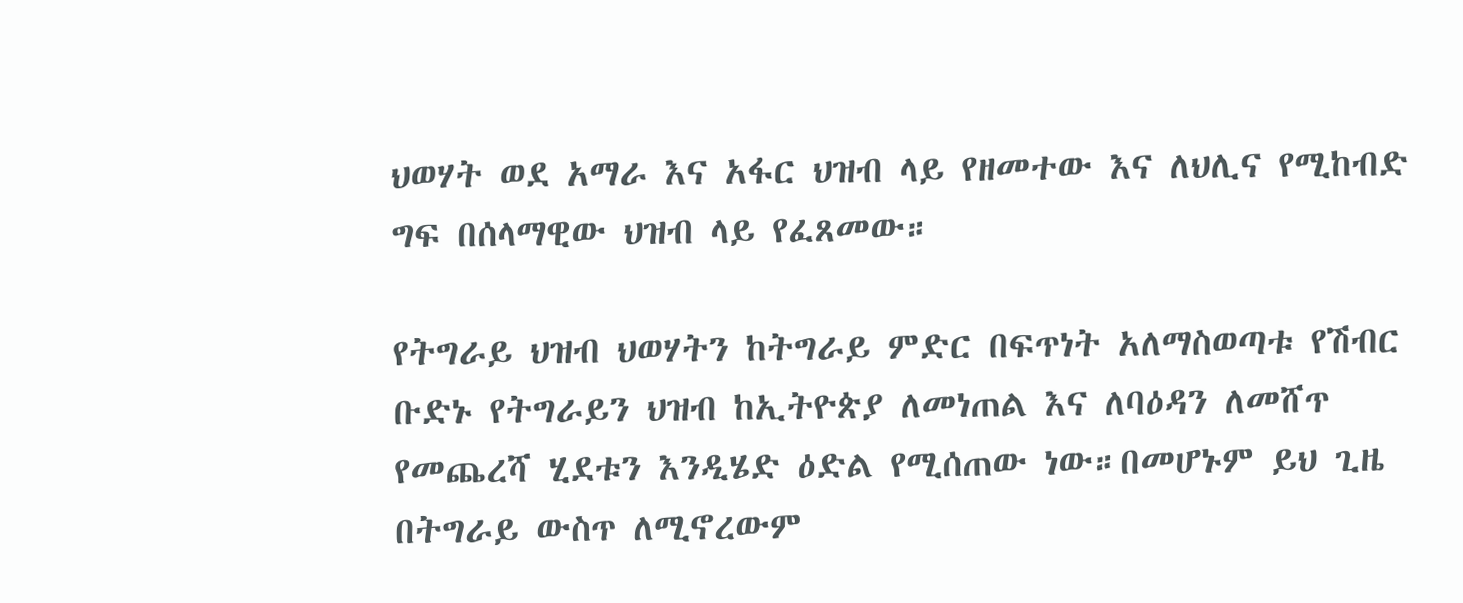ህወሃት ወደ አማራ እና አፋር ህዝብ ላይ የዘመተው እና ለህሊና የሚከብድ ግፍ በሰላማዊው ህዝብ ላይ የፈጸመው።

የትግራይ ህዝብ ህወሃትን ከትግራይ ምድር በፍጥነት አለማስወጣቱ የሽብር ቡድኑ የትግራይን ህዝብ ከኢትዮጵያ ለመነጠል እና ለባዕዳን ለመሸጥ የመጨረሻ ሂደቱን እንዲሄድ ዕድል የሚሰጠው ነው።በመሆኑም ይህ ጊዜ በትግራይ ውስጥ ለሚኖረውም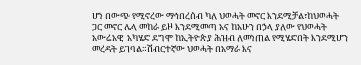ሆነ በውጭ የሚኖረው ማኅበረሰብ ካለ ህወሓት መኖር እንደሚቻል፣ከህወሓት ጋር መኖር ሌላ መከራ ይዞ እንደሚመጣ አና ከአሁን በኃላ ያለው የህወሓት አውሬአዊ  አካሄድ ደግሞ ከኢትዮጵያ ሕዝብ ለመነጠል የሚሄድበት እንደሚሆን መረዳት ይገባል።ሽብርተኛው ህወሓት በአማራ እና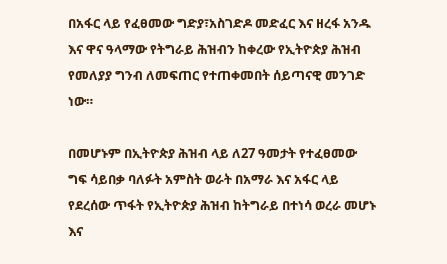በአፋር ላይ የፈፀመው ግድያ፣አስገድዶ መድፈር እና ዘረፋ አንዱ እና ዋና ዓላማው የትግራይ ሕዝብን ከቀረው የኢትዮጵያ ሕዝብ የመለያያ ግንብ ለመፍጠር የተጠቀመበት ሰይጣናዊ መንገድ ነው።

በመሆኑም በኢትዮጵያ ሕዝብ ላይ ለ27 ዓመታት የተፈፀመው ግፍ ሳይበቃ ባለፉት አምስት ወራት በአማራ እና አፋር ላይ  የደረሰው ጥፋት የኢትዮጵያ ሕዝብ ከትግራይ በተነሳ ወረራ መሆኑ እና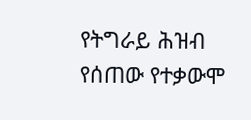የትግራይ ሕዝብ የሰጠው የተቃውሞ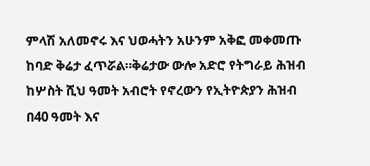ምላሽ አለመኖሩ እና ህወሓትን አሁንም አቅፎ መቀመጡ ከባድ ቅሬታ ፈጥሯል።ቅሬታው ውሎ አድሮ የትግራይ ሕዝብ ከሦስት ሺህ ዓመት አብሮት የኖረውን የኢትዮጵያን ሕዝብ በ40 ዓመት እና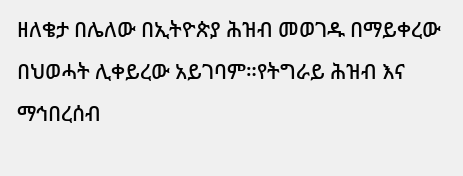ዘለቄታ በሌለው በኢትዮጵያ ሕዝብ መወገዱ በማይቀረው በህወሓት ሊቀይረው አይገባም።የትግራይ ሕዝብ እና ማኅበረሰብ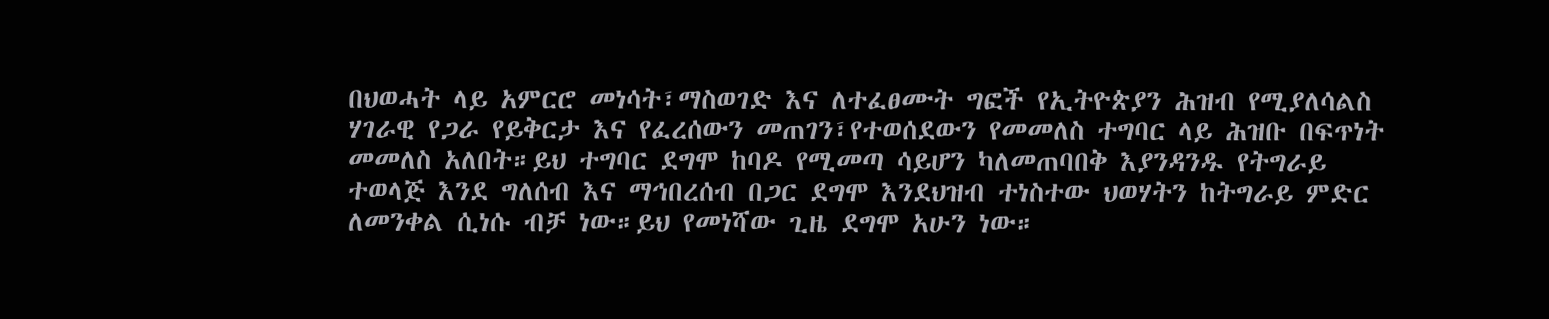በህወሓት ላይ አምርሮ መነሳት፣ማስወገድ እና ለተፈፀሙት ግፎች የኢትዮጵያን ሕዝብ የሚያለሳልስ ሃገራዊ የጋራ የይቅርታ እና የፈረሰውን መጠገን፣የተወሰደውን የመመለስ ተግባር ላይ ሕዝቡ በፍጥነት መመለስ አለበት።ይህ ተግባር ደግሞ ከባዶ የሚመጣ ሳይሆን ካለመጠባበቅ እያንዳንዱ የትግራይ ተወላጅ እንደ ግለሰብ እና ማኅበረሰብ በጋር ደግሞ እንደህዝብ ተነስተው ህወሃትን ከትግራይ ምድር ለመንቀል ሲነሱ ብቻ ነው።ይህ የመነሻው ጊዜ ደግሞ አሁን ነው።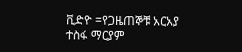ቪድዮ =የጋዜጠኞቹ አርአያ ተስፋ ማርያም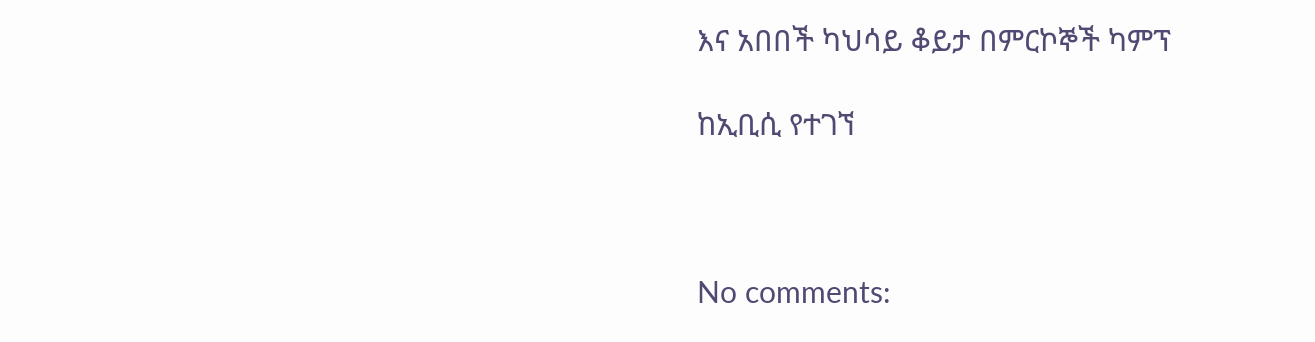እና አበበች ካህሳይ ቆይታ በምርኮኞች ካምፕ

ከኢቢሲ የተገኘ



No comments: